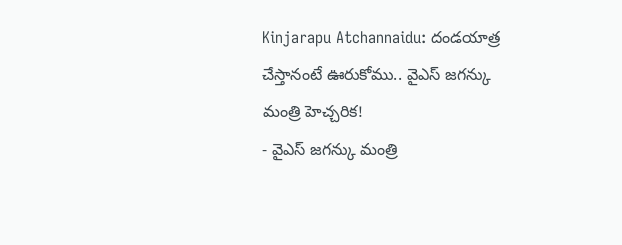Kinjarapu Atchannaidu: దండయాత్ర చేస్తానంటే ఊరుకోము.. వైఎస్ జగన్కు మంత్రి హెచ్చరిక!
- వైఎస్ జగన్కు మంత్రి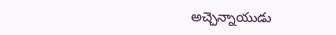అచ్చెన్నాయుడు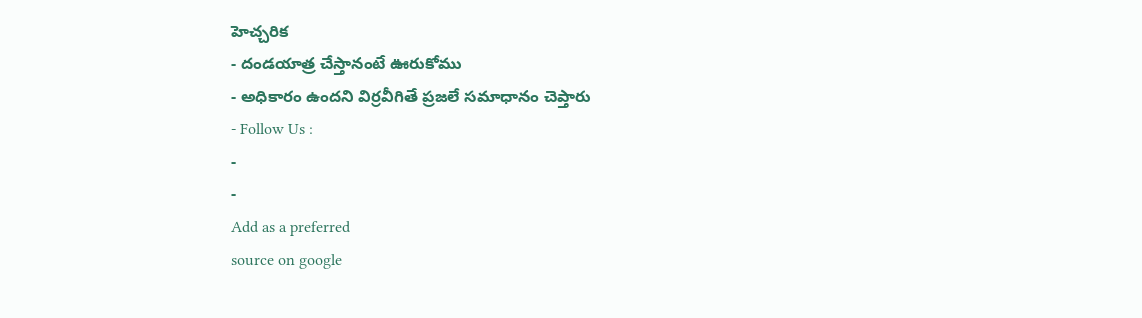హెచ్చరిక
- దండయాత్ర చేస్తానంటే ఊరుకోము
- అధికారం ఉందని విర్రవీగితే ప్రజలే సమాధానం చెప్తారు
- Follow Us :
-
-
Add as a preferred
source on google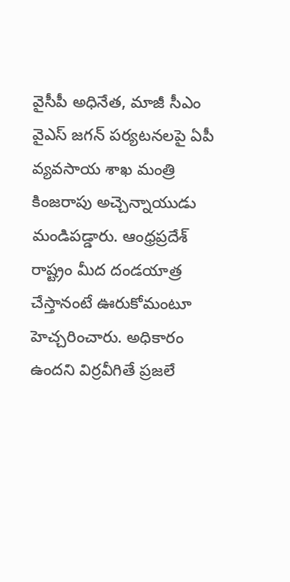వైసీపీ అధినేత, మాజీ సీఎం వైఎస్ జగన్ పర్యటనలపై ఏపీ వ్యవసాయ శాఖ మంత్రి కింజరాపు అచ్చెన్నాయుడు మండిపడ్డారు. ఆంధ్రప్రదేశ్ రాష్ట్రం మీద దండయాత్ర చేస్తానంటే ఊరుకోమంటూ హెచ్చరించారు. అధికారం ఉందని విర్రవీగితే ప్రజలే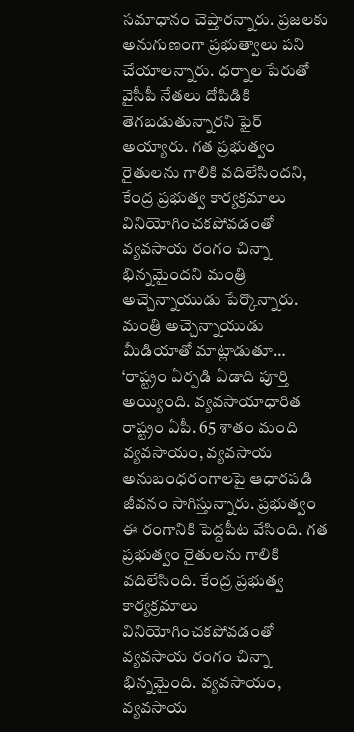సమాధానం చెప్తారన్నారు. ప్రజలకు అనుగుణంగా ప్రభుత్వాలు పని చేయాలన్నారు. ధర్నాల పేరుతో వైసీపీ నేతలు దోపిడికి తెగబడుతున్నారని ఫైర్ అయ్యారు. గత ప్రభుత్వం రైతులను గాలికి వదిలేసిందని, కేంద్ర ప్రభుత్వ కార్యక్రమాలు వినియోగించకపోవడంతో వ్యవసాయ రంగం చిన్నా భిన్నమైందని మంత్రి అచ్చెన్నాయుడు పేర్కొన్నారు.
మంత్రి అచ్చెన్నాయుడు మీడియాతో మాట్లాడుతూ… ‘రాష్ట్రం ఏర్పడి ఏడాది పూర్తి అయ్యింది. వ్యవసాయాధారిత రాష్ట్రం ఏపీ. 65 శాతం మంది వ్యవసాయం, వ్యవసాయ అనుబంధరంగాలపై ఆధారపడి జీవనం సాగిస్తున్నారు. ప్రభుత్వం ఈ రంగానికి పెద్దపీట వేసింది. గత ప్రభుత్వం రైతులను గాలికి వదిలేసింది. కేంద్ర ప్రభుత్వ కార్యక్రమాలు వినియోగించకపోవడంతో వ్యవసాయ రంగం చిన్నా భిన్నమైంది. వ్యవసాయం, వ్యవసాయ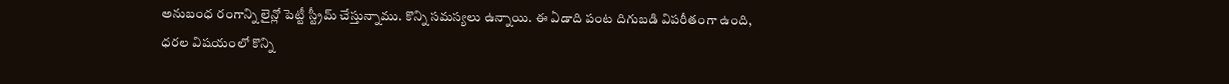అనుబంధ రంగాన్ని లైన్లో పెట్టీ స్ట్రీమ్ చేస్తున్నాము. కొన్ని సమస్యలు ఉన్నాయి. ఈ ఏడాది పంట దిగుబడి విపరీతంగా ఉంది, ధరల విషయంలో కొన్ని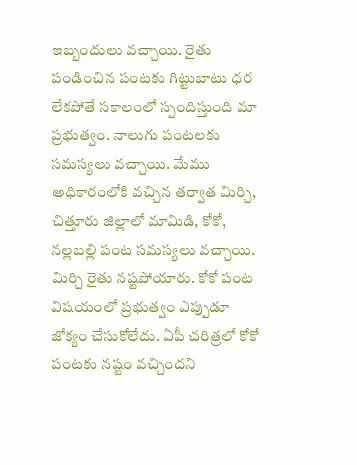ఇబ్బందులు వచ్చాయి. రైతు పండించిన పంటకు గిట్టుబాటు ధర లేకపోతే సకాలంలో స్పందిస్తుంది మా ప్రభుత్వం. నాలుగు పంటలకు సమస్యలు వచ్చాయి. మేము అధికారంలోకి వచ్చిన తర్వాత మిర్చి, చిత్తూరు జిల్లాలో మామిడి, కోకో, నల్లబల్లి పంట సమస్యలు వచ్చాయి. మిర్చి రైతు నష్టపోయారు. కోకో పంట విషయంలో ప్రభుత్వం ఎప్పుడూ జోక్యం చేసుకోలేదు. ఏపీ చరిత్రలో కోకో పంటకు నష్టం వచ్చిందని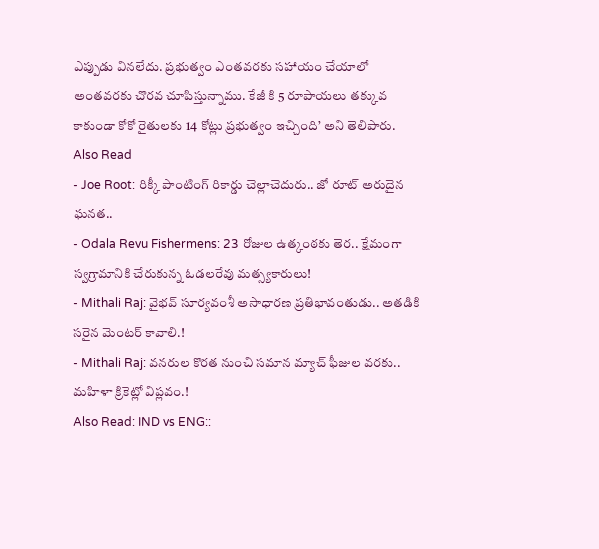ఎప్పుడు వినలేదు. ప్రభుత్వం ఎంతవరకు సహాయం చేయాలో అంతవరకు చొరవ చూపిస్తున్నాము. కేజీ కి 5 రూపాయలు తక్కువ కాకుండా కోకో రైతులకు 14 కోట్లు ప్రభుత్వం ఇచ్చింది’ అని తెలిపారు.
Also Read
- Joe Root: రిక్కీ పాంటింగ్ రికార్డు చెల్లాచెదురు.. జో రూట్ అరుదైన ఘనత..
- Odala Revu Fishermens: 23 రోజుల ఉత్కంఠకు తెర.. క్షేమంగా స్వగ్రామానికి చేరుకున్న ఓడలరేవు మత్స్యకారులు!
- Mithali Raj: వైభవ్ సూర్యవంశీ అసాధారణ ప్రతిభావంతుడు.. అతడికి సరైన మెంటర్ కావాలి.!
- Mithali Raj: వనరుల కొరత నుంచి సమాన మ్యాచ్ ఫీజుల వరకు.. మహిళా క్రికెట్లో విప్లవం.!
Also Read: IND vs ENG::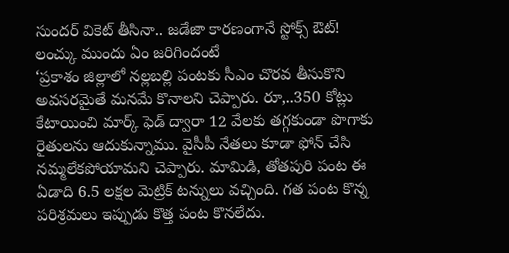సుందర్ వికెట్ తీసినా.. జడేజా కారణంగానే స్టోక్స్ ఔట్! లంచ్కు ముందు ఏం జరిగిందంటే
‘ప్రకాశం జిల్లాలో నల్లబల్లి పంటకు సీఎం చొరవ తీసుకొని అవసరమైతే మనమే కొనాలని చెప్పారు. రూ,..350 కోట్లు కేటాయించి మార్క్ ఫెడ్ ద్వారా 12 వేలకు తగ్గకుండా పొగాకు రైతులను ఆదుకున్నాము. వైసీపీ నేతలు కూడా ఫోన్ చేసి నమ్మలేకపోయామని చెప్పారు. మామిడి, తోతపురి పంట ఈ ఏడాది 6.5 లక్షల మెట్రిక్ టన్నులు వచ్చింది. గత పంట కొన్న పరిశ్రమలు ఇప్పుడు కొత్త పంట కొనలేదు.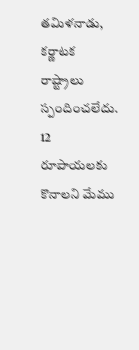తమిళనాడు, కర్ణాటక రాష్ట్రాలు స్పందించలేదు. 12 రూపాయలకు కొనాలని మేము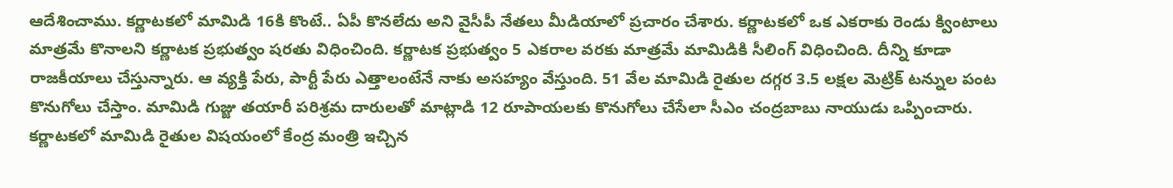ఆదేశించాము. కర్ణాటకలో మామిడి 16కి కొంటే.. ఏపీ కొనలేదు అని వైసీపీ నేతలు మీడియాలో ప్రచారం చేశారు. కర్ణాటకలో ఒక ఎకరాకు రెండు క్వింటాలు మాత్రమే కొనాలని కర్ణాటక ప్రభుత్వం షరతు విధించింది. కర్ణాటక ప్రభుత్వం 5 ఎకరాల వరకు మాత్రమే మామిడికి సీలింగ్ విధించింది. దీన్ని కూడా రాజకీయాలు చేస్తున్నారు. ఆ వ్యక్తి పేరు, పార్టీ పేరు ఎత్తాలంటేనే నాకు అసహ్యం వేస్తుంది. 51 వేల మామిడి రైతుల దగ్గర 3.5 లక్షల మెట్రిక్ టన్నుల పంట కొనుగోలు చేస్తాం. మామిడి గుజ్జు తయారీ పరిశ్రమ దారులతో మాట్లాడి 12 రూపాయలకు కొనుగోలు చేసేలా సీఎం చంద్రబాబు నాయుడు ఒప్పించారు. కర్ణాటకలో మామిడి రైతుల విషయంలో కేంద్ర మంత్రి ఇచ్చిన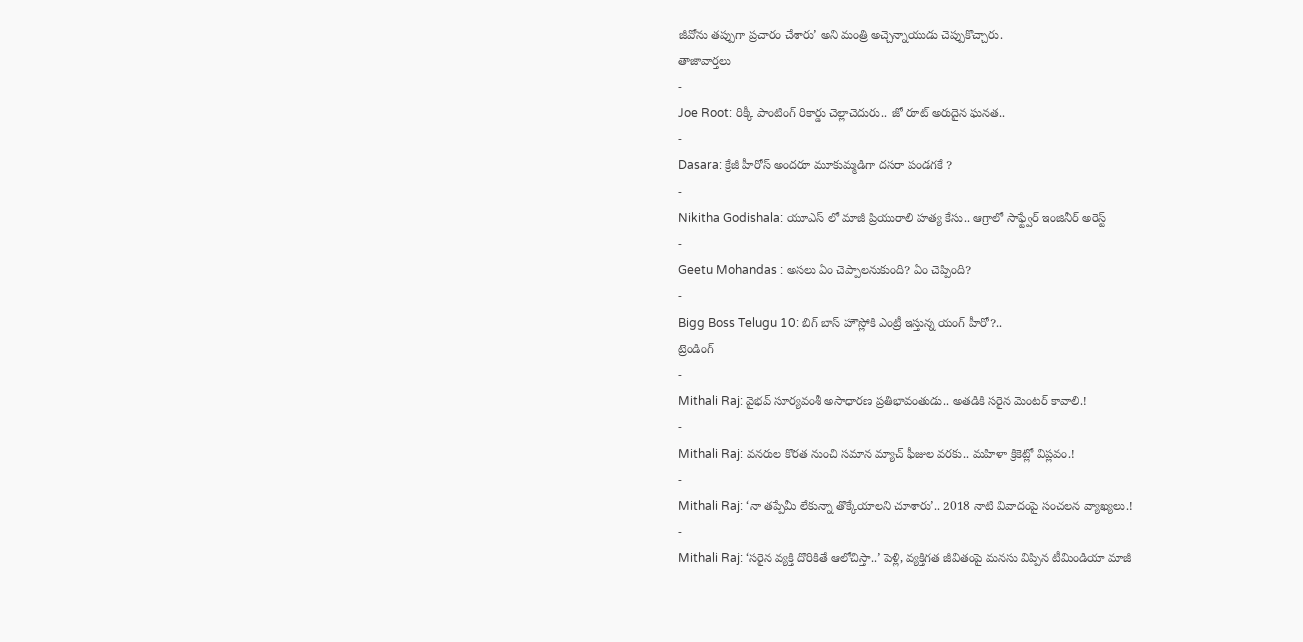జీవోను తప్పుగా ప్రచారం చేశారు’ అని మంత్రి అచ్చెన్నాయుడు చెప్పుకొచ్చారు.
తాజావార్తలు
-
Joe Root: రిక్కీ పాంటింగ్ రికార్డు చెల్లాచెదురు.. జో రూట్ అరుదైన ఘనత..
-
Dasara: క్రేజీ హీరోస్ అందరూ మూకుమ్మడిగా దసరా పండగకే ?
-
Nikitha Godishala: యూఎస్ లో మాజీ ప్రియురాలి హత్య కేసు.. ఆగ్రాలో సాఫ్ట్వేర్ ఇంజినీర్ అరెస్ట్
-
Geetu Mohandas : అసలు ఏం చెప్పాలనుకుంది? ఏం చెప్పింది?
-
Bigg Boss Telugu 10: బిగ్ బాస్ హౌస్లోకి ఎంట్రీ ఇస్తున్న యంగ్ హీరో?..
ట్రెండింగ్
-
Mithali Raj: వైభవ్ సూర్యవంశీ అసాధారణ ప్రతిభావంతుడు.. అతడికి సరైన మెంటర్ కావాలి.!
-
Mithali Raj: వనరుల కొరత నుంచి సమాన మ్యాచ్ ఫీజుల వరకు.. మహిళా క్రికెట్లో విప్లవం.!
-
Mithali Raj: ‘నా తప్పేమీ లేకున్నా తొక్కేయాలని చూశారు’.. 2018 నాటి వివాదంపై సంచలన వ్యాఖ్యలు.!
-
Mithali Raj: ‘సరైన వ్యక్తి దొరికితే ఆలోచిస్తా..’ పెళ్లి, వ్యక్తిగత జీవితంపై మనసు విప్పిన టీమిండియా మాజీ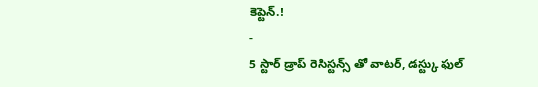కెప్టెన్.!
-
5 స్టార్ డ్రాప్ రెసిస్టన్స్ తో వాటర్, డస్ట్కు ఫుల్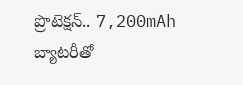ప్రొటెక్షన్.. 7,200mAh బ్యాటరీతో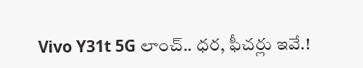Vivo Y31t 5G లాంచ్.. ధర, ఫీచర్లు ఇవే.!